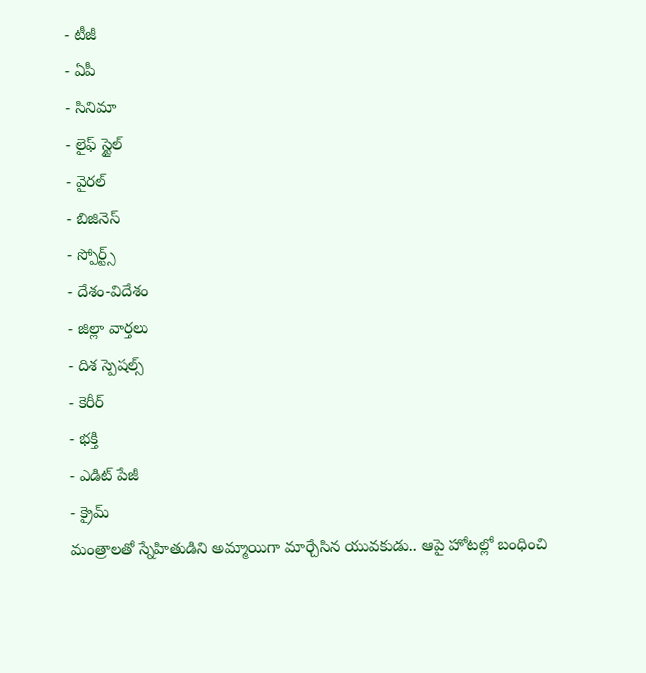- టీజీ
- ఏపీ
- సినిమా
- లైఫ్ స్టైల్
- వైరల్
- బిజినెస్
- స్పోర్ట్స్
- దేశం-విదేశం
- జిల్లా వార్తలు
- దిశ స్పెషల్స్
- కెరీర్
- భక్తి
- ఎడిట్ పేజీ
- క్రైమ్
మంత్రాలతో స్నేహితుడిని అమ్మాయిగా మార్చేసిన యువకుడు.. ఆపై హోటల్లో బంధించి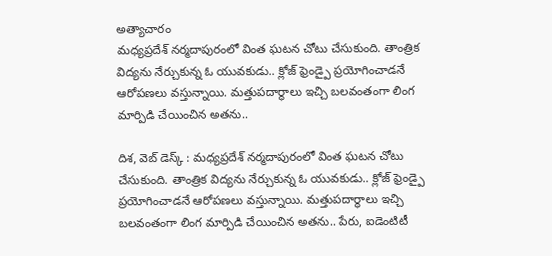అత్యాచారం
మధ్యప్రదేశ్ నర్మదాపురంలో వింత ఘటన చోటు చేసుకుంది. తాంత్రిక విద్యను నేర్చుకున్న ఓ యువకుడు.. క్లోజ్ ఫ్రెండ్పై ప్రయోగించాడనే ఆరోపణలు వస్తున్నాయి. మత్తుపదార్థాలు ఇచ్చి బలవంతంగా లింగ మార్పిడి చేయించిన అతను..

దిశ, వెబ్ డెస్క్ : మధ్యప్రదేశ్ నర్మదాపురంలో వింత ఘటన చోటు చేసుకుంది. తాంత్రిక విద్యను నేర్చుకున్న ఓ యువకుడు.. క్లోజ్ ఫ్రెండ్పై ప్రయోగించాడనే ఆరోపణలు వస్తున్నాయి. మత్తుపదార్థాలు ఇచ్చి బలవంతంగా లింగ మార్పిడి చేయించిన అతను.. పేరు, ఐడెంటిటీ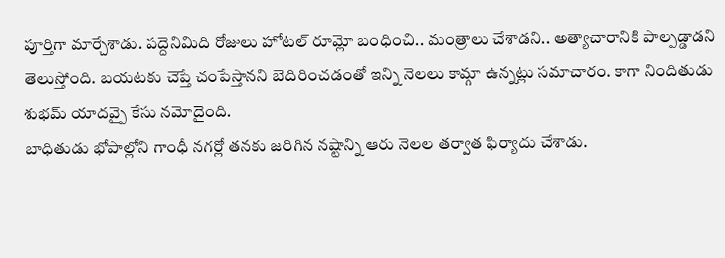పూర్తిగా మార్చేశాడు. పద్దెనిమిది రోజులు హోటల్ రూమ్లో బంధించి.. మంత్రాలు చేశాడని.. అత్యాచారానికి పాల్పడ్డాడని తెలుస్తోంది. బయటకు చెప్తే చంపేస్తానని బెదిరించడంతో ఇన్ని నెలలు కామ్గా ఉన్నట్లు సమాచారం. కాగా నిందితుడు శుభమ్ యాదవ్పై కేసు నమోదైంది.
బాధితుడు భోపాల్లోని గాంధీ నగర్లో తనకు జరిగిన నష్టాన్ని ఆరు నెలల తర్వాత ఫిర్యాదు చేశాడు.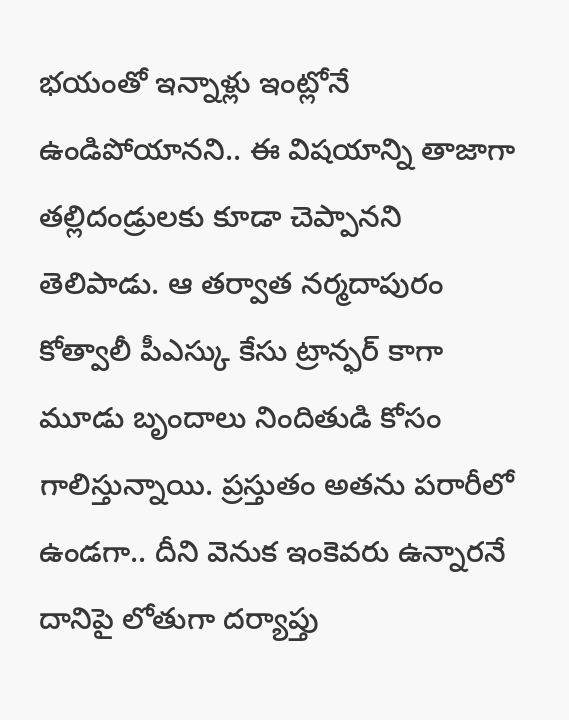భయంతో ఇన్నాళ్లు ఇంట్లోనే ఉండిపోయానని.. ఈ విషయాన్ని తాజాగా తల్లిదండ్రులకు కూడా చెప్పానని తెలిపాడు. ఆ తర్వాత నర్మదాపురం కోత్వాలీ పీఎస్కు కేసు ట్రాన్ఫర్ కాగా మూడు బృందాలు నిందితుడి కోసం గాలిస్తున్నాయి. ప్రస్తుతం అతను పరారీలో ఉండగా.. దీని వెనుక ఇంకెవరు ఉన్నారనే దానిపై లోతుగా దర్యాప్తు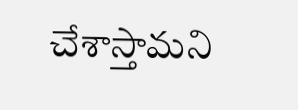చేశాస్తామని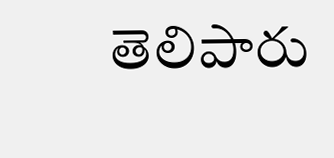తెలిపారు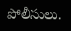పోలీసులు.